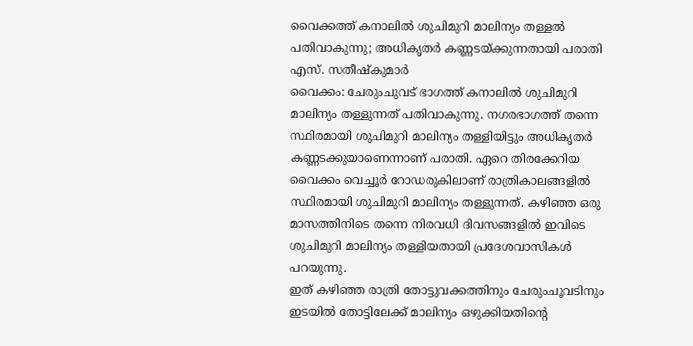വൈക്കത്ത് കനാലിൽ ശുചിമുറി മാലിന്യം തള്ളൽ പതിവാകുന്നു; അധികൃതർ കണ്ണടയ്ക്കുന്നതായി പരാതി
എസ്. സതീഷ്കുമാർ
വൈക്കം: ചേരുംചുവട് ഭാഗത്ത് കനാലിൽ ശുചിമുറി മാലിന്യം തള്ളുന്നത് പതിവാകുന്നു. നഗരഭാഗത്ത് തന്നെ സ്ഥിരമായി ശുചിമുറി മാലിന്യം തള്ളിയിട്ടും അധികൃതർ കണ്ണടക്കുയാണെന്നാണ് പരാതി. ഏറെ തിരക്കേറിയ വൈക്കം വെച്ചൂർ റോഡരുകിലാണ് രാത്രികാലങ്ങളിൽ സ്ഥിരമായി ശുചിമുറി മാലിന്യം തള്ളുന്നത്. കഴിഞ്ഞ ഒരു മാസത്തിനിടെ തന്നെ നിരവധി ദിവസങ്ങളിൽ ഇവിടെ ശുചിമുറി മാലിന്യം തള്ളിയതായി പ്രദേശവാസികൾ പറയുന്നു.
ഇത് കഴിഞ്ഞ രാത്രി തോട്ടുവക്കത്തിനും ചേരുംചൂവടിനും ഇടയിൽ തോട്ടിലേക്ക് മാലിന്യം ഒഴുക്കിയതിന്റെ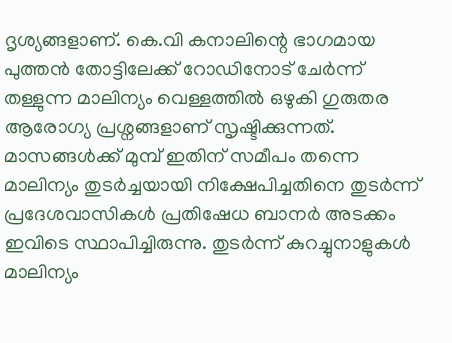ദൃശ്യങ്ങളാണ്. കെ.വി കനാലിന്റെ ഭാഗമായ പുത്തൻ തോട്ടിലേക്ക് റോഡിനോട് ചേർന്ന് തള്ളുന്ന മാലിന്യം വെള്ളത്തിൽ ഒഴുകി ഗുരുതര ആരോഗ്യ പ്രശ്നങ്ങളാണ് സൃഷ്ടിക്കുന്നത്. മാസങ്ങൾക്ക് മുമ്പ് ഇതിന് സമീപം തന്നെ മാലിന്യം തുടർച്ചയായി നിക്ഷേപിച്ചതിനെ തുടർന്ന് പ്രദേശവാസികൾ പ്രതിഷേധ ബാനർ അടക്കം ഇവിടെ സ്ഥാപിച്ചിരുന്നു. തുടർന്ന് കുറച്ചുനാളുകൾ മാലിന്യം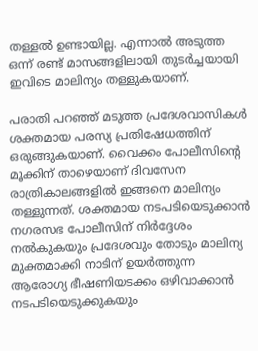തള്ളൽ ഉണ്ടായില്ല. എന്നാൽ അടുത്ത ഒന്ന് രണ്ട് മാസങ്ങളിലായി തുടർച്ചയായി ഇവിടെ മാലിന്യം തള്ളുകയാണ്.

പരാതി പറഞ്ഞ് മടുത്ത പ്രദേശവാസികൾ ശക്തമായ പരസ്യ പ്രതിഷേധത്തിന് ഒരുങ്ങുകയാണ്. വൈക്കം പോലീസിന്റെ മൂക്കിന് താഴെയാണ് ദിവസേന രാത്രികാലങ്ങളിൽ ഇങ്ങനെ മാലിന്യം തള്ളുന്നത്. ശക്തമായ നടപടിയെടുക്കാൻ നഗരസഭ പോലീസിന് നിർദ്ദേശം നൽകുകയും പ്രദേശവും തോടും മാലിന്യ മുക്തമാക്കി നാടിന് ഉയർത്തുന്ന ആരോഗ്യ ഭീഷണിയടക്കം ഒഴിവാക്കാൻ നടപടിയെടുക്കുകയും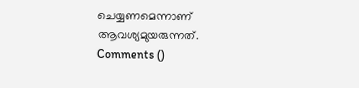ചെയ്യണമെന്നാണ് ആവശ്യമുയരുന്നത്.
Comments ()